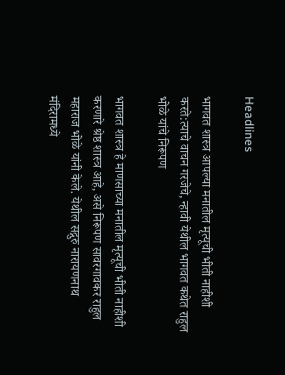Headlines

भागवत शास्त्र आपल्या मनातील मृत्यूची भीती नाहीशी करते:त्याचे वाचन गरजेचे, न्हावी येथील भागवत कथेत राहुल भोळे यांचे निरूपण

भागवत शास्त्र हे माणसाच्या मनातील मृत्यूची भीती नाहीशी करणारे श्रेष्ठ शास्त्र आहे, असे निरूपण सावरगावकर राहुल महाराज भोळे यांनी केले. येथील सद्गुरु नारायणनाथ मंदिरामध्ये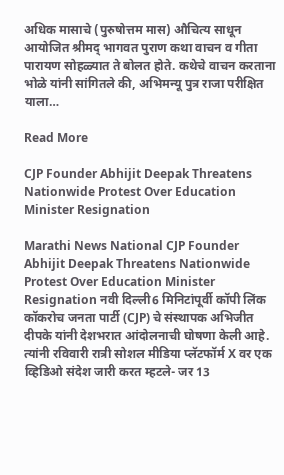अधिक मासाचे (पुरुषोत्तम मास) औचित्य साधून आयोजित श्रीमद् भागवत पुराण कथा वाचन व गीता पारायण सोहळ्यात ते बोलत होते. कथेचे वाचन करताना भोळे यांनी सांगितले की, अभिमन्यू पुत्र राजा परीक्षित याला…

Read More

CJP Founder Abhijit Deepak Threatens Nationwide Protest Over Education Minister Resignation

Marathi News National CJP Founder Abhijit Deepak Threatens Nationwide Protest Over Education Minister Resignation नवी दिल्ली6 मिनिटांपूर्वी कॉपी लिंक कॉकरोच जनता पार्टी (CJP) चे संस्थापक अभिजीत दीपके यांनी देशभरात आंदोलनाची घोषणा केली आहे. त्यांनी रविवारी रात्री सोशल मीडिया प्लॅटफॉर्म X वर एक व्हिडिओ संदेश जारी करत म्हटले- जर 13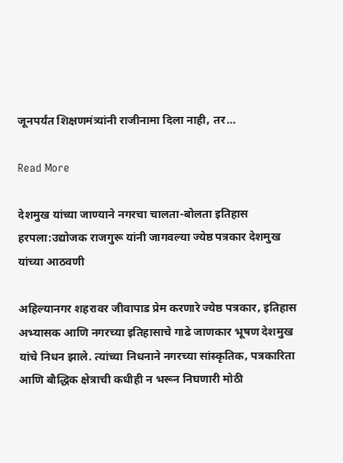जूनपर्यंत शिक्षणमंत्र्यांनी राजीनामा दिला नाही, तर…

Read More

देशमुख यांच्या जाण्याने नगरचा चालता-बोलता इतिहास हरपला:उद्योजक राजगुरू यांनी जागवल्या ज्येष्ठ पत्रकार देशमुख यांच्या आठवणी

अहिल्यानगर शहरावर जीवापाड प्रेम करणारे ज्येष्ठ पत्रकार, इतिहास अभ्यासक आणि नगरच्या इतिहासाचे गाढे जाणकार भूषण देशमुख यांचे निधन झाले. त्यांच्या निधनाने नगरच्या सांस्कृतिक, पत्रकारिता आणि बौद्धिक क्षेत्राची कधीही न भरून निघणारी मोठी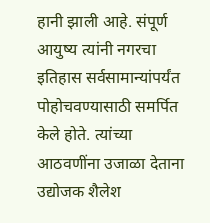हानी झाली आहे. संपूर्ण आयुष्य त्यांनी नगरचा इतिहास सर्वसामान्यांपर्यंत पोहोचवण्यासाठी समर्पित केले होते. त्यांच्या आठवणींना उजाळा देताना उद्योजक शैलेश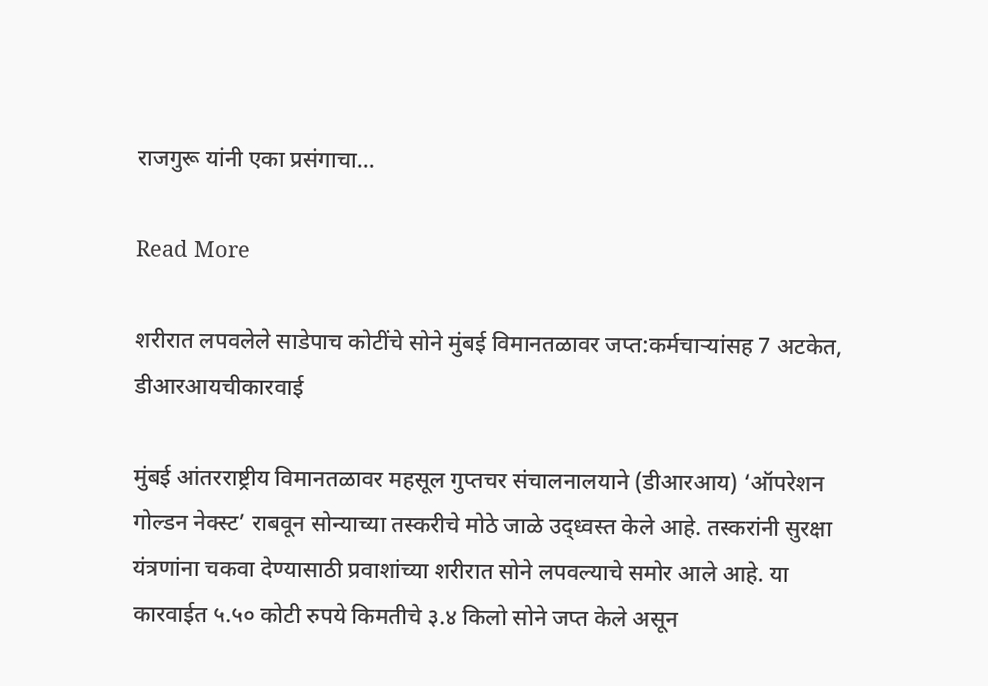राजगुरू यांनी एका प्रसंगाचा…

Read More

शरीरात लपवलेले साडेपाच कोटींचे सोने मुंबई विमानतळावर जप्त:कर्मचाऱ्यांसह 7 अटकेत, डीआरआयचीकारवाई

मुंबई आंतरराष्ट्रीय विमानतळावर महसूल गुप्तचर संचालनालयाने (डीआरआय) ‘ऑपरेशन गोल्डन नेक्स्ट’ राबवून सोन्याच्या तस्करीचे मोठे जाळे उद्ध्वस्त केले आहे. तस्करांनी सुरक्षा यंत्रणांना चकवा देण्यासाठी प्रवाशांच्या शरीरात सोने लपवल्याचे समोर आले आहे. या कारवाईत ५.५० कोटी रुपये किमतीचे ३.४ किलो सोने जप्त केले असून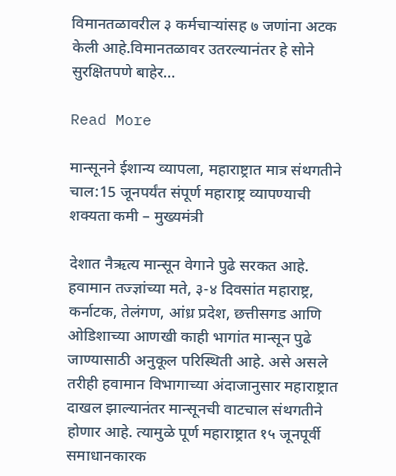विमानतळावरील ३ कर्मचाऱ्यांसह ७ जणांना अटक केली आहे.विमानतळावर उतरल्यानंतर हे सोने सुरक्षितपणे बाहेर…

Read More

मान्सूनने ईशान्य व्यापला, महाराष्ट्रात मात्र संथगतीने चाल:15 जूनपर्यंत संपूर्ण महाराष्ट्र व्यापण्याची शक्यता कमी – मुख्यमंत्री

देशात नैऋत्य मान्सून वेगाने पुढे सरकत आहे. हवामान तज्ज्ञांच्या मते, ३-४ दिवसांत महाराष्ट्र, कर्नाटक, तेलंगण, आंध्र प्रदेश, छत्तीसगड आणि ओडिशाच्या आणखी काही भागांत मान्सून पुढे जाण्यासाठी अनुकूल परिस्थिती आहे. असे असले तरीही हवामान विभागाच्या अंदाजानुसार महाराष्ट्रात दाखल झाल्यानंतर मान्सूनची वाटचाल संथगतीने होणार आहे. त्यामुळे पूर्ण महाराष्ट्रात १५ जूनपूर्वी समाधानकारक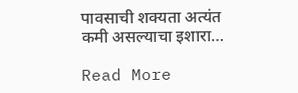पावसाची शक्यता अत्यंत कमी असल्याचा इशारा…

Read More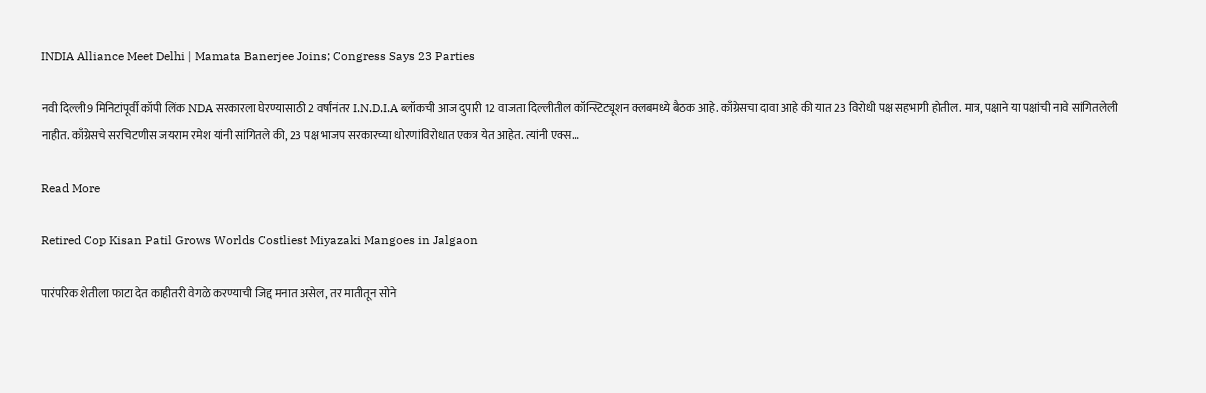INDIA Alliance Meet Delhi | Mamata Banerjee Joins; Congress Says 23 Parties

नवी दिल्ली9 मिनिटांपूर्वी कॉपी लिंक NDA सरकारला घेरण्यासाठी 2 वर्षांनंतर I.N.D.I.A ब्लॉकची आज दुपारी 12 वाजता दिल्लीतील कॉन्स्टिट्यूशन क्लबमध्ये बैठक आहे. काँग्रेसचा दावा आहे की यात 23 विरोधी पक्ष सहभागी होतील. मात्र, पक्षाने या पक्षांची नावे सांगितलेली नाहीत. काँग्रेसचे सरचिटणीस जयराम रमेश यांनी सांगितले की, 23 पक्ष भाजप सरकारच्या धोरणांविरोधात एकत्र येत आहेत. त्यांनी एक्स…

Read More

Retired Cop Kisan Patil Grows Worlds Costliest Miyazaki Mangoes in Jalgaon

पारंपरिक शेतीला फाटा देत काहीतरी वेगळे करण्याची जिद्द मनात असेल, तर मातीतून सोने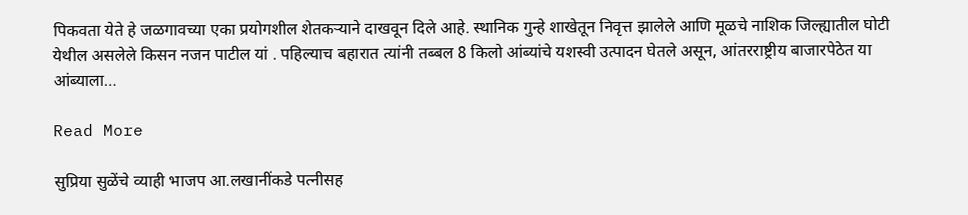पिकवता येते हे जळगावच्या एका प्रयोगशील शेतकऱ्याने दाखवून दिले आहे. स्थानिक गुन्हे शाखेतून निवृत्त झालेले आणि मूळचे नाशिक जिल्ह्यातील घोटी येथील असलेले किसन नजन पाटील यां . पहिल्याच बहारात त्यांनी तब्बल 8 किलो आंब्यांचे यशस्वी उत्पादन घेतले असून, आंतरराष्ट्रीय बाजारपेठेत या आंब्याला…

Read More

सुप्रिया सुळेंचे व्याही भाजप आ.लखानींकडे पत्नीसह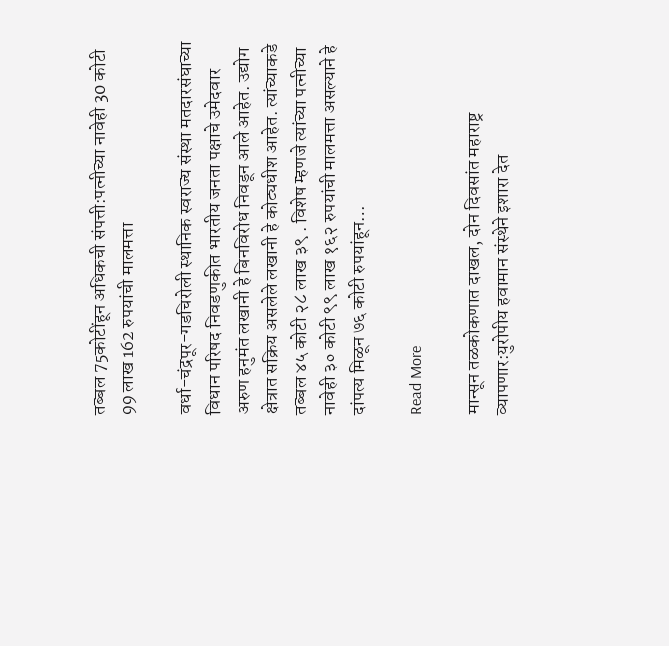तब्बल 75कोटींहून अधिकची संपत्ती:पत्नीच्या नावेही 30 कोटी 99 लाख 162 रुपयांची मालमत्ता

वर्धा-चंद्रपूर-गडचिरोली स्थानिक स्वराज्य संस्था मतदारसंघाच्या विधान परिषद निवडणुकीत भारतीय जनता पक्षाचे उमेदवार अरुण हनुमंत लखानी हे बिनविरोध निवडून आले आहेत. उद्योग क्षेत्रात सक्रिय असलेले लखानी हे कोट्यधीश आहेत. त्यांच्याकडे तब्बल ४५ कोटी २८ लाख ३९ . विशेष म्हणजे त्यांच्या पत्नीच्या नावेही ३० कोटी ९९ लाख १६२ रुपयांची मालमत्ता असल्याने हे दांपत्य मिळून ७६ कोटी रुपयांहून…

Read More

मान्सून तळकोकणात दाखल, दोन दिवसांत महाराष्ट्र व्यापणार:युरोपीय हवामान संस्थेने इशारा देत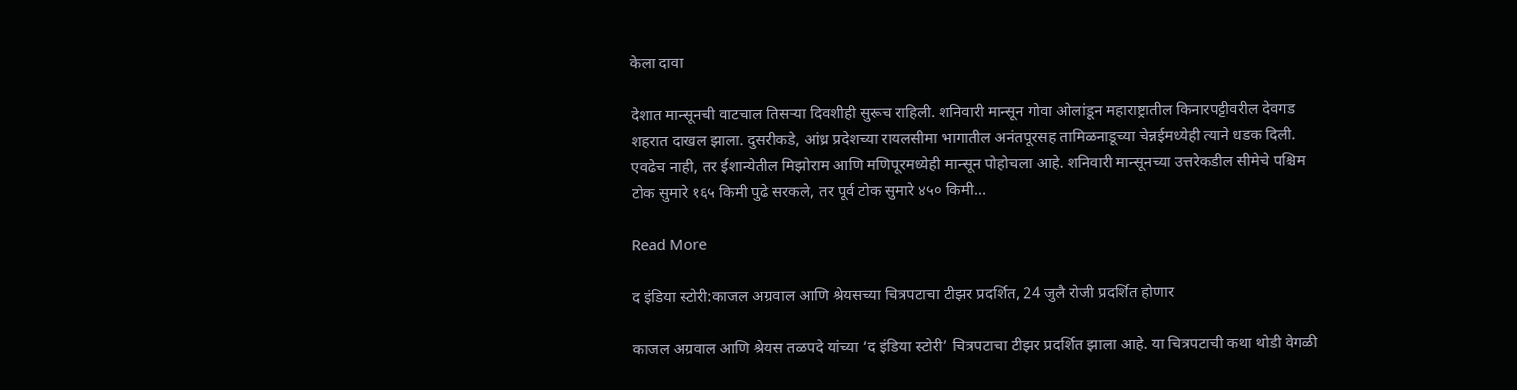केला दावा

देशात मान्सूनची वाटचाल तिसऱ्या दिवशीही सुरूच राहिली. शनिवारी मान्सून गोवा ओलांडून महाराष्ट्रातील किनारपट्टीवरील देवगड शहरात दाखल झाला. दुसरीकडे, आंध्र प्रदेशच्या रायलसीमा भागातील अनंतपूरसह तामिळनाडूच्या चेन्नईमध्येही त्याने धडक दिली. एवढेच नाही, तर ईशान्येतील मिझोराम आणि मणिपूरमध्येही मान्सून पोहोचला आहे. शनिवारी मान्सूनच्या उत्तरेकडील सीमेचे पश्चिम टोक सुमारे १६५ किमी पुढे सरकले, तर पूर्व टोक सुमारे ४५० किमी…

Read More

द इंडिया स्टोरी:काजल अग्रवाल आणि श्रेयसच्या चित्रपटाचा टीझर प्रदर्शित, 24 जुलै रोजी प्रदर्शित होणार

काजल अग्रवाल आणि श्रेयस तळपदे यांच्या ‘द इंडिया स्टोरी’ चित्रपटाचा टीझर प्रदर्शित झाला आहे. या चित्रपटाची कथा थोडी वेगळी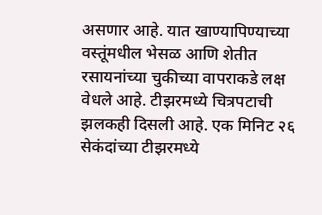असणार आहे. यात खाण्यापिण्याच्या वस्तूंमधील भेसळ आणि शेतीत रसायनांच्या चुकीच्या वापराकडे लक्ष वेधले आहे. टीझरमध्ये चित्रपटाची झलकही दिसली आहे. एक मिनिट २६ सेकंदांच्या टीझरमध्ये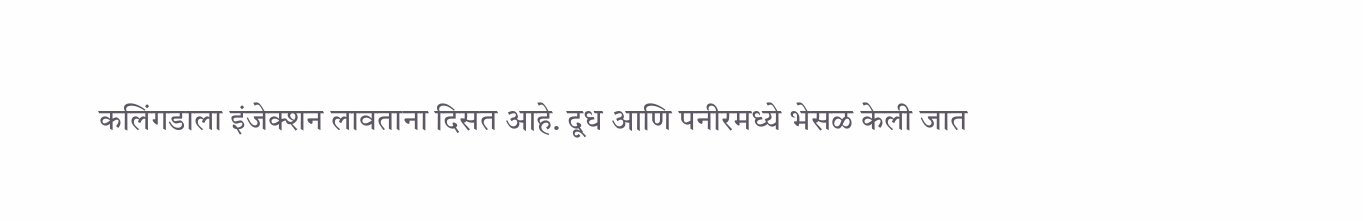कलिंगडाला इंजेक्शन लावताना दिसत आहे. दूध आणि पनीरमध्ये भेसळ केली जात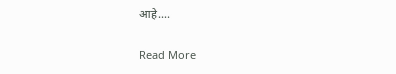आहे….

Read More